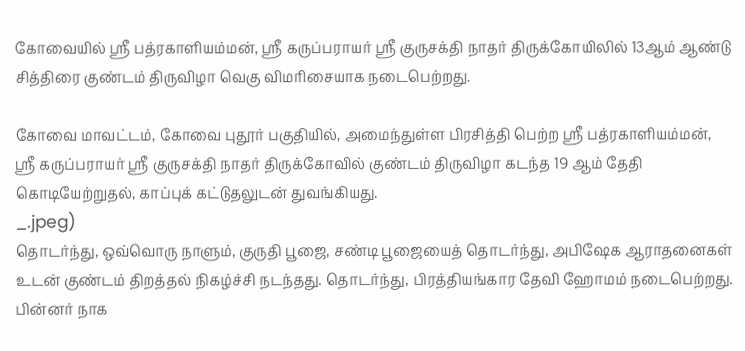கோவையில் ஸ்ரீ பத்ரகாளியம்மன், ஸ்ரீ கருப்பராயர் ஸ்ரீ குருசக்தி நாதர் திருக்கோயிலில் 13ஆம் ஆண்டு சித்திரை குண்டம் திருவிழா வெகு விமரிசையாக நடைபெற்றது.

கோவை மாவட்டம், கோவை புதூர் பகுதியில், அமைந்துள்ள பிரசித்தி பெற்ற ஸ்ரீ பத்ரகாளியம்மன், ஸ்ரீ கருப்பராயர் ஸ்ரீ குருசக்தி நாதர் திருக்கோவில் குண்டம் திருவிழா கடந்த 19 ஆம் தேதி கொடியேற்றுதல், காப்புக் கட்டுதலுடன் துவங்கியது.
_.jpeg)
தொடர்ந்து, ஒவ்வொரு நாளும், குருதி பூஜை, சண்டி பூஜையைத் தொடர்ந்து, அபிஷேக ஆராதனைகள் உடன் குண்டம் திறத்தல் நிகழ்ச்சி நடந்தது. தொடர்ந்து, பிரத்தியங்கார தேவி ஹோமம் நடைபெற்றது. பின்னர் நாக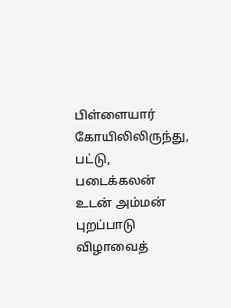பிள்ளையார் கோயிலிலிருந்து, பட்டு, படைக்கலன் உடன் அம்மன் புறப்பாடு விழாவைத்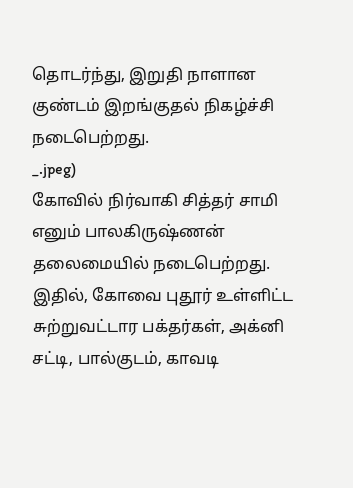தொடர்ந்து, இறுதி நாளான குண்டம் இறங்குதல் நிகழ்ச்சி நடைபெற்றது.
_.jpeg)
கோவில் நிர்வாகி சித்தர் சாமி எனும் பாலகிருஷ்ணன் தலைமையில் நடைபெற்றது. இதில், கோவை புதூர் உள்ளிட்ட சுற்றுவட்டார பக்தர்கள், அக்னி சட்டி, பால்குடம், காவடி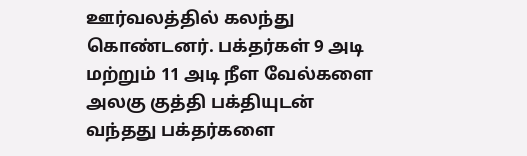ஊர்வலத்தில் கலந்து கொண்டனர். பக்தர்கள் 9 அடி மற்றும் 11 அடி நீள வேல்களை அலகு குத்தி பக்தியுடன் வந்தது பக்தர்களை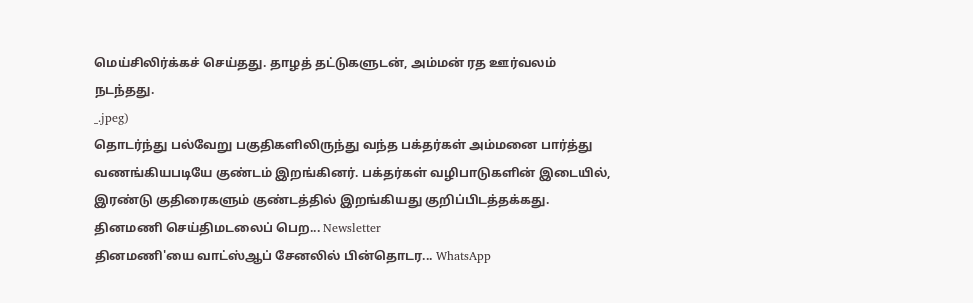மெய்சிலிர்க்கச் செய்தது. தாழத் தட்டுகளுடன், அம்மன் ரத ஊர்வலம் நடந்தது.
_.jpeg)
தொடர்ந்து பல்வேறு பகுதிகளிலிருந்து வந்த பக்தர்கள் அம்மனை பார்த்து வணங்கியபடியே குண்டம் இறங்கினர். பக்தர்கள் வழிபாடுகளின் இடையில், இரண்டு குதிரைகளும் குண்டத்தில் இறங்கியது குறிப்பிடத்தக்கது.
தினமணி செய்திமடலைப் பெற... Newsletter
தினமணி'யை வாட்ஸ்ஆப் சேனலில் பின்தொடர... WhatsApp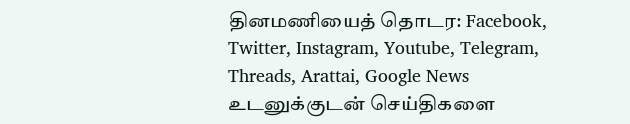தினமணியைத் தொடர: Facebook, Twitter, Instagram, Youtube, Telegram, Threads, Arattai, Google News
உடனுக்குடன் செய்திகளை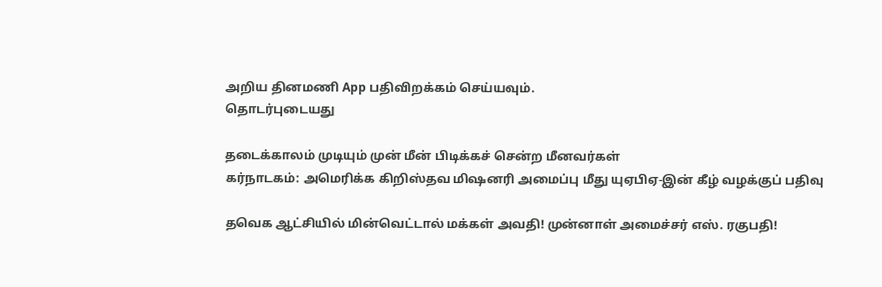அறிய தினமணி App பதிவிறக்கம் செய்யவும்.
தொடர்புடையது

தடைக்காலம் முடியும் முன் மீன் பிடிக்கச் சென்ற மீனவர்கள்
கர்நாடகம்: அமெரிக்க கிறிஸ்தவ மிஷனரி அமைப்பு மீது யுஏபிஏ-இன் கீழ் வழக்குப் பதிவு

தவெக ஆட்சியில் மின்வெட்டால் மக்கள் அவதி! முன்னாள் அமைச்சர் எஸ். ரகுபதி!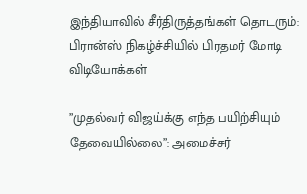இந்தியாவில் சீர்திருத்தங்கள் தொடரும்: பிரான்ஸ் நிகழ்ச்சியில் பிரதமர் மோடி
விடியோக்கள்

”முதல்வர் விஜய்க்கு எந்த பயிற்சியும் தேவையில்லை”: அமைச்சர்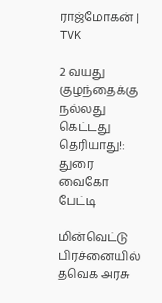ராஜ்மோகன் | TVK

2 வயது குழந்தைக்கு நல்லது கெட்டது தெரியாது!: துரை வைகோ பேட்டி

மின்வெட்டு பிரச்னையில் தவெக அரசு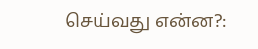செய்வது என்ன?: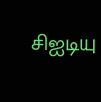சிஐடியு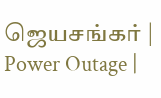ஜெயசங்கர் | Power Outage |